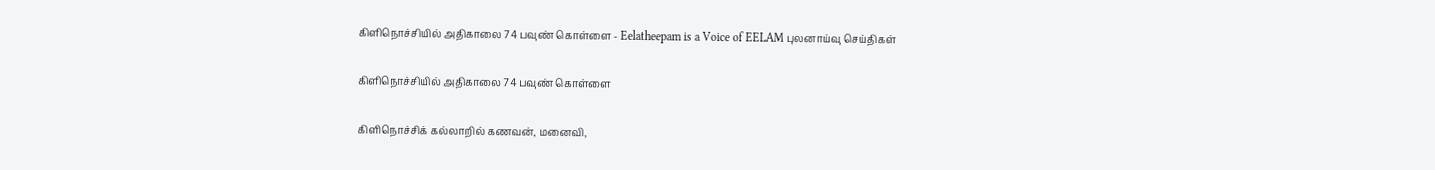கிளிநொச்சியில் அதிகாலை 74 பவுண் கொள்ளை - Eelatheepam is a Voice of EELAM புலனாய்வு செய்திகள்

கிளிநொச்சியில் அதிகாலை 74 பவுண் கொள்ளை

கிளிநொச்சிக் கல்லாறில் கணவன், மனைவி,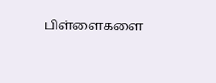பிள்ளைகளை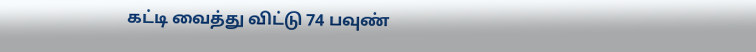கட்டி வைத்து விட்டு 74 பவுண்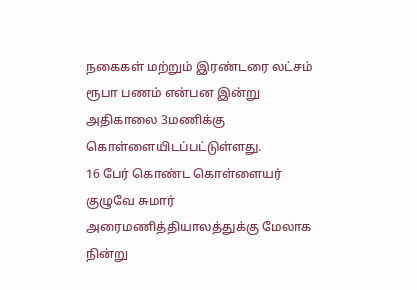நகைகள் மற்றும் இரண்டரை லட்சம் ரூபா பணம் என்பன இன்று அதிகாலை 3மணிக்கு கொள்ளையிடப்பட்டுள்ளது.
16 பேர் கொண்ட கொள்ளையர் குழுவே சுமார் அரைமணித்தியாலத்துக்கு மேலாக நின்று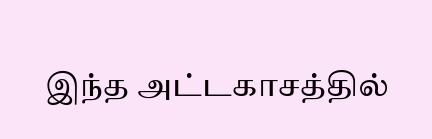இந்த அட்டகாசத்தில்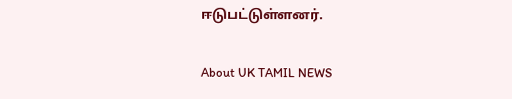ஈடுபட்டுள்ளனர்.

About UK TAMIL NEWS